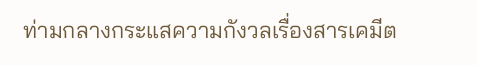ท่ามกลางกระแสความกังวลเรื่องสารเคมีต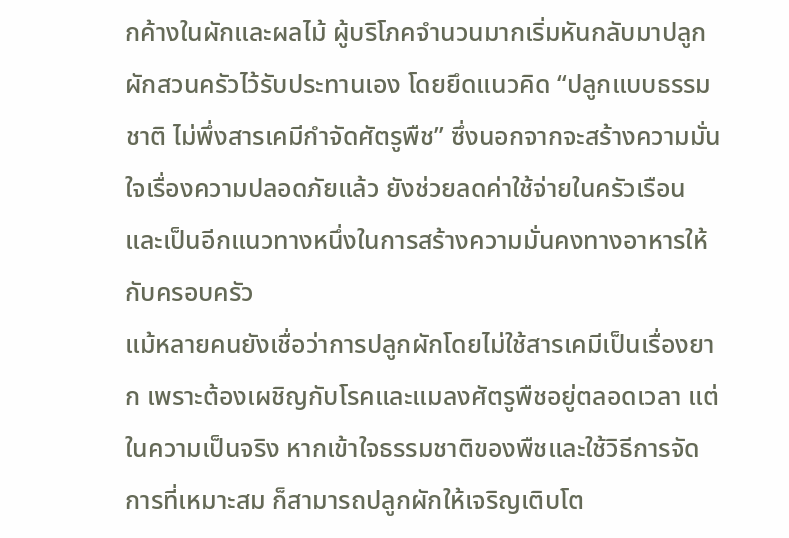กค้างในผักและผลไม้ ผู้บริโภคจำนวนมากเริ่มหันกลับมาปลูกผักสวนครัวไว้รับประทานเอง โดยยึดแนวคิด “ปลูกแบบธรรมชาติ ไม่พึ่งสารเคมีกำจัดศัตรูพืช” ซึ่งนอกจากจะสร้างความมั่นใจเรื่องความปลอดภัยแล้ว ยังช่วยลดค่าใช้จ่ายในครัวเรือน และเป็นอีกแนวทางหนึ่งในการสร้างความมั่นคงทางอาหารให้กับครอบครัว
แม้หลายคนยังเชื่อว่าการปลูกผักโดยไม่ใช้สารเคมีเป็นเรื่องยาก เพราะต้องเผชิญกับโรคและแมลงศัตรูพืชอยู่ตลอดเวลา แต่ในความเป็นจริง หากเข้าใจธรรมชาติของพืชและใช้วิธีการจัดการที่เหมาะสม ก็สามารถปลูกผักให้เจริญเติบโต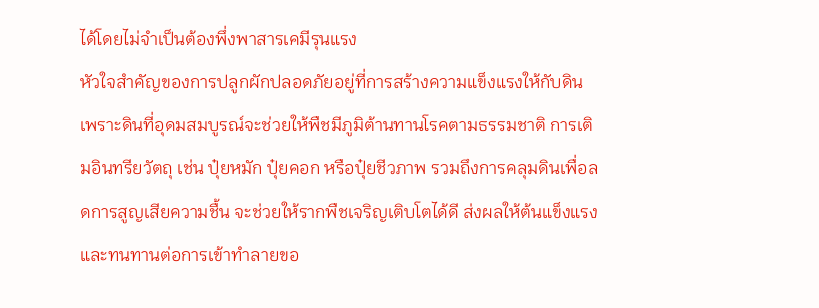ได้โดยไม่จำเป็นต้องพึ่งพาสารเคมีรุนแรง
หัวใจสำคัญของการปลูกผักปลอดภัยอยู่ที่การสร้างความแข็งแรงให้กับดิน เพราะดินที่อุดมสมบูรณ์จะช่วยให้พืชมีภูมิต้านทานโรคตามธรรมชาติ การเติมอินทรียวัตถุ เช่น ปุ๋ยหมัก ปุ๋ยคอก หรือปุ๋ยชีวภาพ รวมถึงการคลุมดินเพื่อลดการสูญเสียความชื้น จะช่วยให้รากพืชเจริญเติบโตได้ดี ส่งผลให้ต้นแข็งแรงและทนทานต่อการเข้าทำลายขอ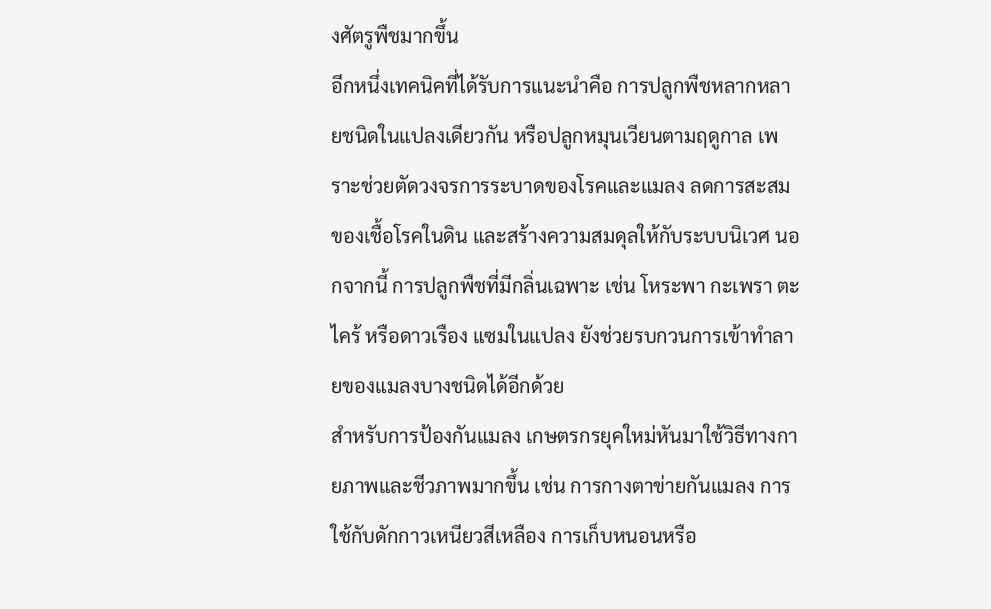งศัตรูพืชมากขึ้น
อีกหนึ่งเทคนิคที่ได้รับการแนะนำคือ การปลูกพืชหลากหลายชนิดในแปลงเดียวกัน หรือปลูกหมุนเวียนตามฤดูกาล เพราะช่วยตัดวงจรการระบาดของโรคและแมลง ลดการสะสมของเชื้อโรคในดิน และสร้างความสมดุลให้กับระบบนิเวศ นอกจากนี้ การปลูกพืชที่มีกลิ่นเฉพาะ เช่น โหระพา กะเพรา ตะไคร้ หรือดาวเรือง แซมในแปลง ยังช่วยรบกวนการเข้าทำลายของแมลงบางชนิดได้อีกด้วย
สำหรับการป้องกันแมลง เกษตรกรยุคใหม่หันมาใช้วิธีทางกายภาพและชีวภาพมากขึ้น เช่น การกางตาข่ายกันแมลง การใช้กับดักกาวเหนียวสีเหลือง การเก็บหนอนหรือ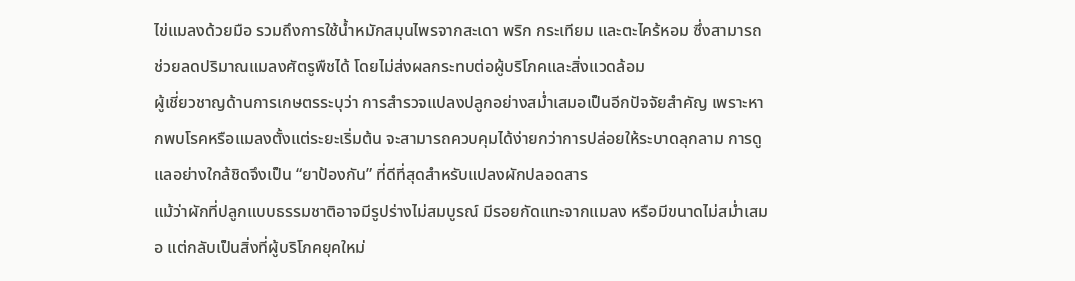ไข่แมลงด้วยมือ รวมถึงการใช้น้ำหมักสมุนไพรจากสะเดา พริก กระเทียม และตะไคร้หอม ซึ่งสามารถช่วยลดปริมาณแมลงศัตรูพืชได้ โดยไม่ส่งผลกระทบต่อผู้บริโภคและสิ่งแวดล้อม
ผู้เชี่ยวชาญด้านการเกษตรระบุว่า การสำรวจแปลงปลูกอย่างสม่ำเสมอเป็นอีกปัจจัยสำคัญ เพราะหากพบโรคหรือแมลงตั้งแต่ระยะเริ่มต้น จะสามารถควบคุมได้ง่ายกว่าการปล่อยให้ระบาดลุกลาม การดูแลอย่างใกล้ชิดจึงเป็น “ยาป้องกัน” ที่ดีที่สุดสำหรับแปลงผักปลอดสาร
แม้ว่าผักที่ปลูกแบบธรรมชาติอาจมีรูปร่างไม่สมบูรณ์ มีรอยกัดแทะจากแมลง หรือมีขนาดไม่สม่ำเสมอ แต่กลับเป็นสิ่งที่ผู้บริโภคยุคใหม่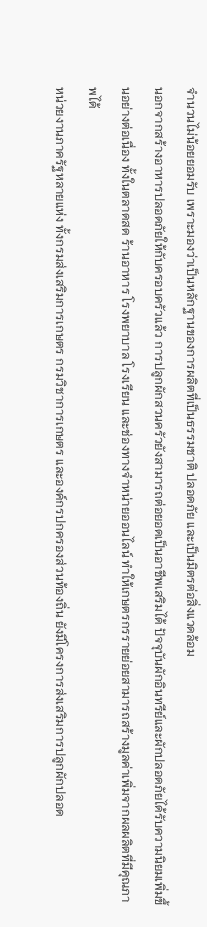จำนวนไม่น้อยยอมรับ เพราะมองว่าเป็นหลักฐานของการผลิตที่เป็นธรรมชาติ ปลอดภัย และเป็นมิตรต่อสิ่งแวดล้อม
นอกจากสร้างอาหารปลอดภัยให้กับครอบครัวแล้ว การปลูกผักสวนครัวยังสามารถต่อยอดเป็นอาชีพเสริมได้ ปัจจุบันผักอินทรีย์และผักปลอดภัยได้รับความนิยมเพิ่มขึ้นอย่างต่อเนื่อง ทั้งในตลาดสด ร้านอาหาร โรงพยาบาล โรงเรียน และช่องทางจำหน่ายออนไลน์ ทำให้เกษตรกรรายย่อยสามารถสร้างมูลค่าเพิ่มจากผลผลิตที่มีคุณภาพได้
หน่วยงานภาครัฐหลายแห่ง ทั้งกรมส่งเสริมการเกษตร กรมวิชาการเกษตร และองค์กรปกครองส่วนท้องถิ่น ยังมีโครงการส่งเสริมการปลูกผักปลอด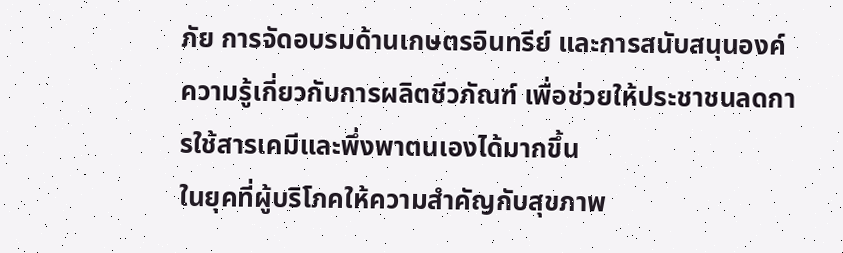ภัย การจัดอบรมด้านเกษตรอินทรีย์ และการสนับสนุนองค์ความรู้เกี่ยวกับการผลิตชีวภัณฑ์ เพื่อช่วยให้ประชาชนลดการใช้สารเคมีและพึ่งพาตนเองได้มากขึ้น
ในยุคที่ผู้บริโภคให้ความสำคัญกับสุขภาพ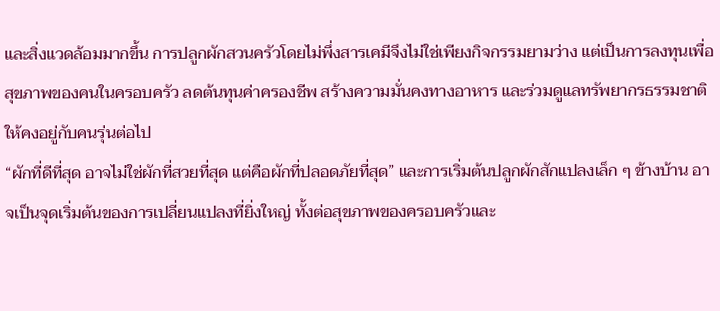และสิ่งแวดล้อมมากขึ้น การปลูกผักสวนครัวโดยไม่พึ่งสารเคมีจึงไม่ใช่เพียงกิจกรรมยามว่าง แต่เป็นการลงทุนเพื่อสุขภาพของคนในครอบครัว ลดต้นทุนค่าครองชีพ สร้างความมั่นคงทางอาหาร และร่วมดูแลทรัพยากรธรรมชาติให้คงอยู่กับคนรุ่นต่อไป
“ผักที่ดีที่สุด อาจไม่ใช่ผักที่สวยที่สุด แต่คือผักที่ปลอดภัยที่สุด” และการเริ่มต้นปลูกผักสักแปลงเล็ก ๆ ข้างบ้าน อาจเป็นจุดเริ่มต้นของการเปลี่ยนแปลงที่ยิ่งใหญ่ ทั้งต่อสุขภาพของครอบครัวและ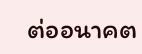ต่ออนาคต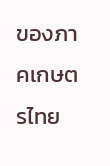ของภาคเกษตรไทย